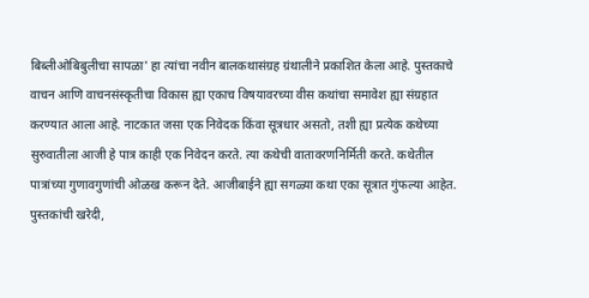बिब्लीओबिबुलीचा सापळा' हा त्यांचा नवीन बालकथासंग्रह ग्रंथालीने प्रकाशित केला आहे. पुस्तकाचे वाचन आणि वाचनसंस्कृतीचा विकास ह्या एकाच विषयावरच्या वीस कथांचा समावेश ह्या संग्रहात करण्यात आला आहे. नाटकात जसा एक निवेदक किंवा सूत्रधार असतो, तशी ह्या प्रत्येक कथेच्या सुरुवातीला आजी हे पात्र काही एक निवेदन करते. त्या कथेची वातावरणनिर्मिती करते. कथेतील पात्रांच्या गुणावगुणांची ओळख करून देते. आजीबाईने ह्या सगळ्या कथा एका सूत्रात गुंफल्या आहेत. पुस्तकांची खरेदी,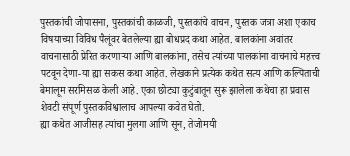पुस्तकांची जोपासना, पुस्तकांची काळजी, पुस्तकांचे वाचन, पुस्तक जत्रा अशा एकाच विषयाच्या विविध पैलूंवर बेतलेल्या ह्या बोधप्रद कथा आहेत. बालकांना अवांतर वाचनासाठी प्रेरित करणाऱ्या आणि बालकांना, तसेच त्यांच्या पालकांना वाचनाचे महत्त्व पटवून देणा-या ह्या सकस कथा आहेत. लेखकाने प्रत्येक कथेत सत्य आणि कल्पिताची बेमालूम सरमिसळ केली आहे. एका छोट्या कुटुंबातून सुरू झालेला कथेचा हा प्रवास शेवटी संपूर्ण पुस्तकविश्वालाच आपल्या कवेत घेतो.
ह्या कथेत आजीसह त्यांचा मुलगा आणि सून, तेजोमयी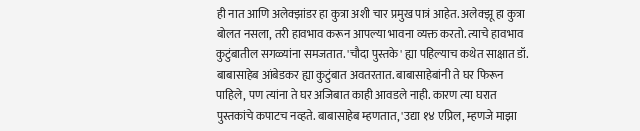ही नात आणि अलेक्झांडर हा कुत्रा अशी चार प्रमुख पात्रं आहेत. अलेक्झू हा कुत्रा बोलत नसला, तरी हावभाव करून आपल्या भावना व्यक्त करतो. त्याचे हावभाव कुटुंबातील सगळ्यांना समजतात. 'चौदा पुस्तके' ह्या पहिल्याच कथेत साक्षात डॉ. बाबासाहेब आंबेडकर ह्या कुटुंबात अवतरतात. बाबासाहेबांनी ते घर फिरून पाहिले, पण त्यांना ते घर अजिबात काही आवडले नाही. कारण त्या घरात पुस्तकांचे कपाटच नव्हते. बाबासाहेब म्हणतात, 'उद्या १४ एप्रिल, म्हणजे माझा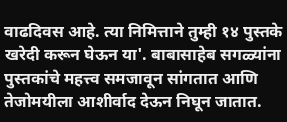वाढदिवस आहे. त्या निमित्ताने तुम्ही १४ पुस्तके खरेदी करून घेऊन या'. बाबासाहेब सगळ्यांना पुस्तकांचे महत्त्व समजावून सांगतात आणि तेजोमयीला आशीर्वाद देऊन निघून जातात.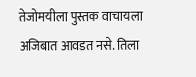तेजोमयीला पुस्तक वाचायला अजिबात आवडत नसे. तिला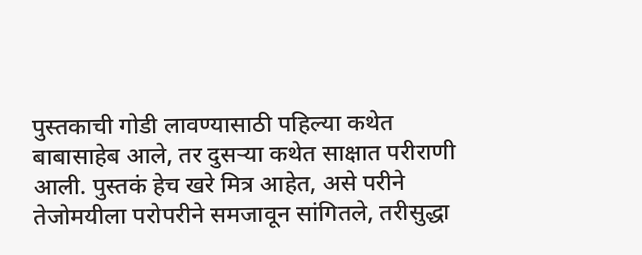पुस्तकाची गोडी लावण्यासाठी पहिल्या कथेत बाबासाहेब आले, तर दुसऱ्या कथेत साक्षात परीराणी आली. पुस्तकं हेच खरे मित्र आहेत, असे परीने तेजोमयीला परोपरीने समजावून सांगितले, तरीसुद्धा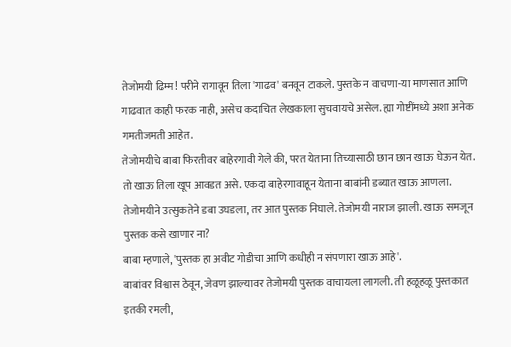तेजोमयी ढिम्म! परीने रागावून तिला 'गाढव' बनवून टाकले. पुस्तके न वाचणा-या माणसात आणि गाढवात काही फरक नाही, असेच कदाचित लेखकाला सुचवायचे असेल. ह्या गोष्टींमध्ये अशा अनेक गमतीजमती आहेत.
तेजोमयीचे बाबा फिरतीवर बाहेरगावी गेले की, परत येताना तिच्यासाठी छान छान खाऊ घेऊन येत. तो खाऊ तिला खूप आवडत असे. एकदा बाहेरगावाहून येताना बाबांनी डब्यात खाऊ आणला. तेजोमयीने उत्सुकतेने डबा उघडला, तर आत पुस्तक निघाले. तेजोमयी नाराज झाली. खाऊ समजून पुस्तक कसे खाणार ना?
बाबा म्हणाले, 'पुस्तक हा अवीट गोडीचा आणि कधीही न संपणारा खाऊ आहे'.
बाबांवर विश्वास ठेवून, जेवण झाल्यावर तेजोमयी पुस्तक वाचायला लागली. ती हळूहळू पुस्तकात इतकी रमली,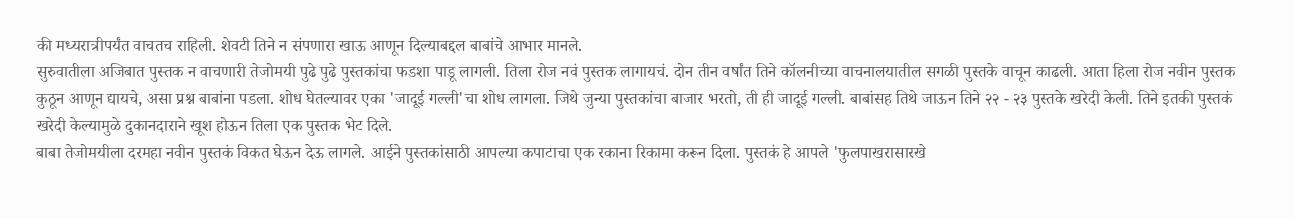की मध्यरात्रीपर्यंत वाचतच राहिली. शेवटी तिने न संपणारा खाऊ आणून दिल्याबद्दल बाबांचे आभार मानले.
सुरुवातीला अजिबात पुस्तक न वाचणारी तेजोमयी पुढे पुढे पुस्तकांचा फडशा पाडू लागली. तिला रोज नवं पुस्तक लागायचं. दोन तीन वर्षांत तिने कॉलनीच्या वाचनालयातील सगळी पुस्तके वाचून काढली. आता हिला रोज नवीन पुस्तक कुठून आणून द्यायचे, असा प्रश्न बाबांना पडला. शोध घेतल्यावर एका 'जादूई गल्ली'चा शोध लागला. जिथे जुन्या पुस्तकांचा बाजार भरतो, ती ही जादूई गल्ली. बाबांसह तिथे जाऊन तिने २२ - २३ पुस्तके खरेदी केली. तिने इतकी पुस्तकं खरेदी केल्यामुळे दुकानदाराने खूश होऊन तिला एक पुस्तक भेट दिले.
बाबा तेजोमयीला दरमहा नवीन पुस्तकं विकत घेऊन देऊ लागले. आईने पुस्तकांसाठी आपल्या कपाटाचा एक रकाना रिकामा करून दिला. पुस्तकं हे आपले 'फुलपाखरासारखे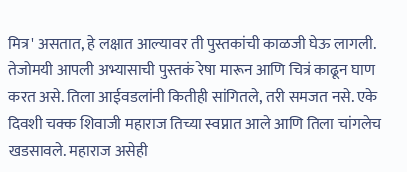मित्र' असतात, हे लक्षात आल्यावर ती पुस्तकांची काळजी घेऊ लागली.
तेजोमयी आपली अभ्यासाची पुस्तकं रेषा मारून आणि चित्रं काढून घाण करत असे. तिला आईवडलांनी कितीही सांगितले, तरी समजत नसे. एके दिवशी चक्क शिवाजी महाराज तिच्या स्वप्नात आले आणि तिला चांगलेच खडसावले. महाराज असेही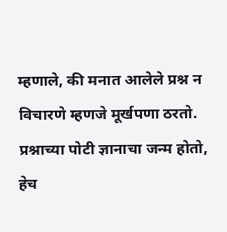म्हणाले, की मनात आलेले प्रश्न न विचारणे म्हणजे मूर्खपणा ठरतो. प्रश्नाच्या पोटी ज्ञानाचा जन्म होतो, हेच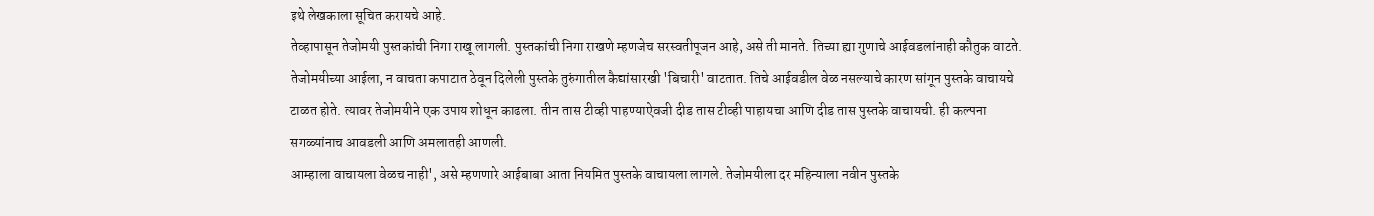इथे लेखकाला सूचित करायचे आहे.
तेव्हापासून तेजोमयी पुस्तकांची निगा राखू लागली. पुस्तकांची निगा राखणे म्हणजेच सरस्वतीपूजन आहे, असे ती मानते. तिच्या ह्या गुणाचे आईवडलांनाही कौतुक वाटते. तेजोमयीच्या आईला, न वाचता कपाटात ठेवून दिलेली पुस्तके तुरुंगातील कैद्यांसारखी 'बिचारी' वाटतात. तिचे आईवडील वेळ नसल्याचे कारण सांगून पुस्तके वाचायचे टाळत होते. त्यावर तेजोमयीने एक उपाय शोधून काढला. तीन तास टीव्ही पाहण्याऐवजी दीड तास टीव्ही पाहायचा आणि दीड तास पुस्तके वाचायची. ही कल्पना सगळ्यांनाच आवडली आणि अमलातही आणली.
आम्हाला वाचायला वेळच नाही', असे म्हणणारे आईबाबा आता नियमित पुस्तके वाचायला लागले. तेजोमयीला दर महिन्याला नवीन पुस्तके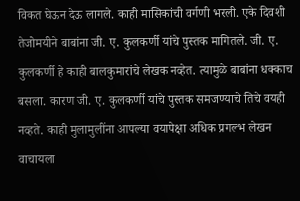विकत घेऊन देऊ लागले. काही मासिकांची वर्गणी भरली. एके दिवशी तेजोमयीने बाबांना जी. ए. कुलकर्णी यांचे पुस्तक मागितले. जी. ए. कुलकर्णी हे काही बालकुमारांचे लेखक नव्हेत. त्यामुळे बाबांना धक्काच बसला. कारण जी. ए. कुलकर्णी यांचे पुस्तक समजण्याचे तिचे वयही नव्हते. काही मुलामुलींना आपल्या वयापेक्षा अधिक प्रगल्भ लेखन वाचायला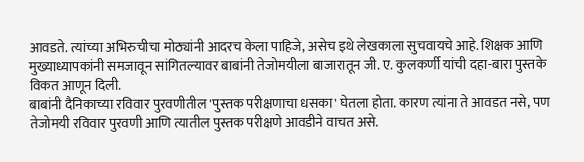आवडते. त्यांच्या अभिरुचीचा मोठ्यांनी आदरच केला पाहिजे, असेच इथे लेखकाला सुचवायचे आहे. शिक्षक आणि मुख्याध्यापकांनी समजावून सांगितल्यावर बाबांनी तेजोमयीला बाजारातून जी. ए. कुलकर्णी यांची दहा-बारा पुस्तके विकत आणून दिली.
बाबांनी दैनिकाच्या रविवार पुरवणीतील 'पुस्तक परीक्षणाचा धसका' घेतला होता. कारण त्यांना ते आवडत नसे, पण तेजोमयी रविवार पुरवणी आणि त्यातील पुस्तक परीक्षणे आवडीने वाचत असे.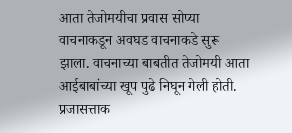आता तेजोमयीचा प्रवास सोप्या वाचनाकडून अवघड वाचनाकडे सुरू झाला. वाचनाच्या बाबतीत तेजोमयी आता आईबाबांच्या खूप पुढे निघून गेली होती. प्रजासत्ताक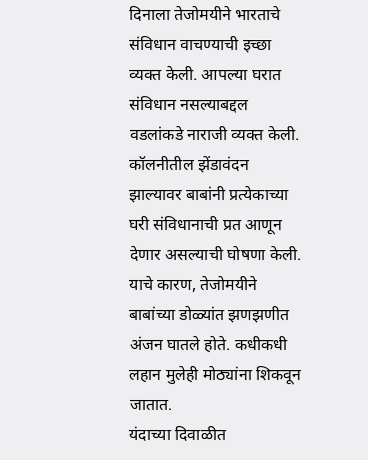दिनाला तेजोमयीने भारताचे संविधान वाचण्याची इच्छा व्यक्त केली. आपल्या घरात संविधान नसल्याबद्दल वडलांकडे नाराजी व्यक्त केली. कॉलनीतील झेंडावंदन झाल्यावर बाबांनी प्रत्येकाच्या घरी संविधानाची प्रत आणून देणार असल्याची घोषणा केली. याचे कारण, तेजोमयीने बाबांच्या डोळ्यांत झणझणीत अंजन घातले होते. कधीकधी लहान मुलेही मोठ्यांना शिकवून जातात.
यंदाच्या दिवाळीत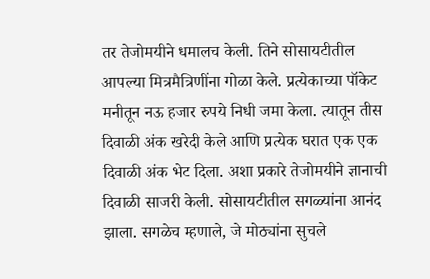तर तेजोमयीने धमालच केली. तिने सोसायटीतील आपल्या मित्रमैत्रिणींना गोळा केले. प्रत्येकाच्या पॉकेट मनीतून नऊ हजार रुपये निधी जमा केला. त्यातून तीस दिवाळी अंक खरेदी केले आणि प्रत्येक घरात एक एक दिवाळी अंक भेट दिला. अशा प्रकारे तेजोमयीने ज्ञानाची दिवाळी साजरी केली. सोसायटीतील सगळ्यांना आनंद झाला. सगळेच म्हणाले, जे मोठ्यांना सुचले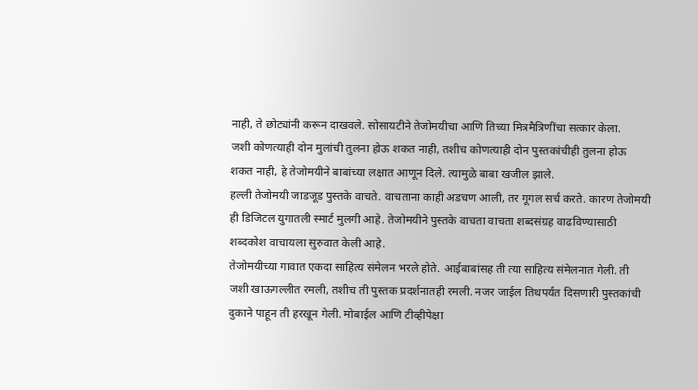नाही, ते छोट्यांनी करून दाखवले. सोसायटीने तेजोमयीचा आणि तिच्या मित्रमैत्रिणींचा सत्कार केला.
जशी कोणत्याही दोन मुलांची तुलना होऊ शकत नाही, तशीच कोणत्याही दोन पुस्तकांचीही तुलना होऊ शकत नाही, हे तेजोमयीने बाबांच्या लक्षात आणून दिले. त्यामुळे बाबा खजील झाले.
हल्ली तेजोमयी जाडजूड पुस्तके वाचते. वाचताना काही अडचण आली, तर गूगल सर्च करते. कारण तेजोमयी ही डिजिटल युगातली स्मार्ट मुलगी आहे. तेजोमयीने पुस्तके वाचता वाचता शब्दसंग्रह वाढविण्यासाठी शब्दकोश वाचायला सुरुवात केली आहे.
तेजोमयीच्या गावात एकदा साहित्य संमेलन भरले होते. आईबाबांसह ती त्या साहित्य संमेलनात गेली. ती जशी खाऊगल्लीत रमली, तशीच ती पुस्तक प्रदर्शनातही रमली. नजर जाईल तिथपर्यंत दिसणारी पुस्तकांची दुकाने पाहून ती हरखून गेली. मोबाईल आणि टीव्हीपेक्षा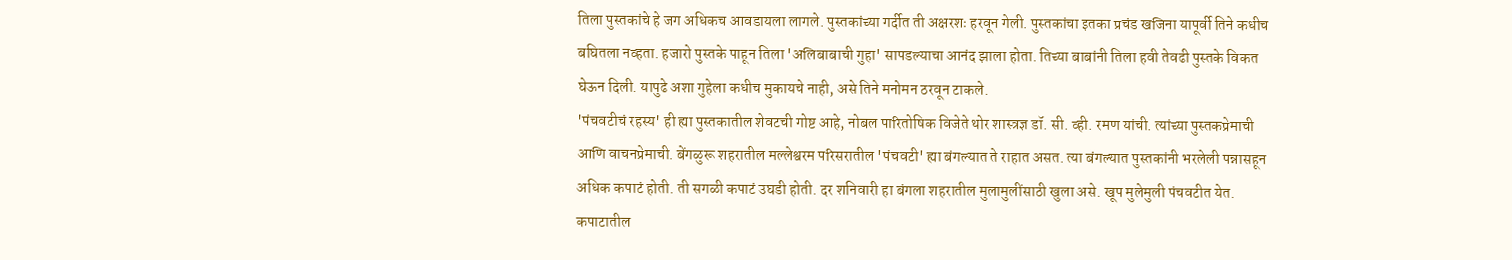तिला पुस्तकांचे हे जग अधिकच आवडायला लागले. पुस्तकांच्या गर्दीत ती अक्षरशः हरवून गेली. पुस्तकांचा इतका प्रचंड खजिना यापूर्वी तिने कधीच बघितला नव्हता. हजारो पुस्तके पाहून तिला 'अलिबाबाची गुहा' सापडल्याचा आनंद झाला होता. तिच्या बाबांनी तिला हवी तेवढी पुस्तके विकत घेऊन दिली. यापुढे अशा गुहेला कधीच मुकायचे नाही, असे तिने मनोमन ठरवून टाकले.
'पंचवटीचं रहस्य' ही ह्या पुस्तकातील शेवटची गोष्ट आहे, नोबल पारितोषिक विजेते थोर शास्त्रज्ञ डॉ. सी. व्ही. रमण यांची. त्यांच्या पुस्तकप्रेमाची आणि वाचनप्रेमाची. बेंगळुरू शहरातील मल्लेश्वरम परिसरातील 'पंचवटी' ह्या बंगल्यात ते राहात असत. त्या बंगल्यात पुस्तकांनी भरलेली पन्नासहून अधिक कपाटं होती. ती सगळी कपाटं उघडी होती. दर शनिवारी हा बंगला शहरातील मुलामुलींसाठी खुला असे. खूप मुलेमुली पंचवटीत येत. कपाटातील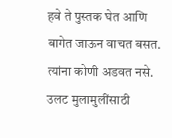हवे ते पुस्तक घेत आणि बागेत जाऊन वाचत बसत. त्यांना कोणी अडवत नसे. उलट मुलामुलींसाठी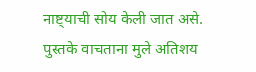नाष्ट्याची सोय केली जात असे. पुस्तके वाचताना मुले अतिशय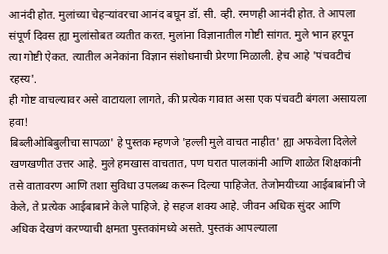आनंदी होत. मुलांच्या चेहऱ्यांवरचा आनंद बघून डॉ. सी. व्ही. रमणही आनंदी होत. ते आपला संपूर्ण दिवस ह्या मुलांसोबत व्यतीत करत. मुलांना विज्ञानातील गोष्टी सांगत. मुले भान हरपून त्या गोष्टी ऐकत. त्यातील अनेकांना विज्ञान संशोधनाची प्रेरणा मिळाली. हेच आहे 'पंचवटीचं रहस्य'.
ही गोष्ट वाचल्यावर असे वाटायला लागते, की प्रत्येक गावात असा एक पंचवटी बंगला असायला हवा!
बिब्लीओबिबुलीचा सापळा' हे पुस्तक म्हणजे 'हल्ली मुले वाचत नाहीत' ह्या अफवेला दिलेले खणखणीत उत्तर आहे. मुले हमखास वाचतात, पण घरात पालकांनी आणि शाळेत शिक्षकांनी तसे वातावरण आणि तशा सुविधा उपलब्ध करून दिल्या पाहिजेत. तेजोमयीच्या आईबाबांनी जे केले, ते प्रत्येक आईबाबाने केले पाहिजे. हे सहज शक्य आहे. जीवन अधिक सुंदर आणि अधिक देखणं करण्याची क्षमता पुस्तकांमध्ये असते. पुस्तकं आपल्याला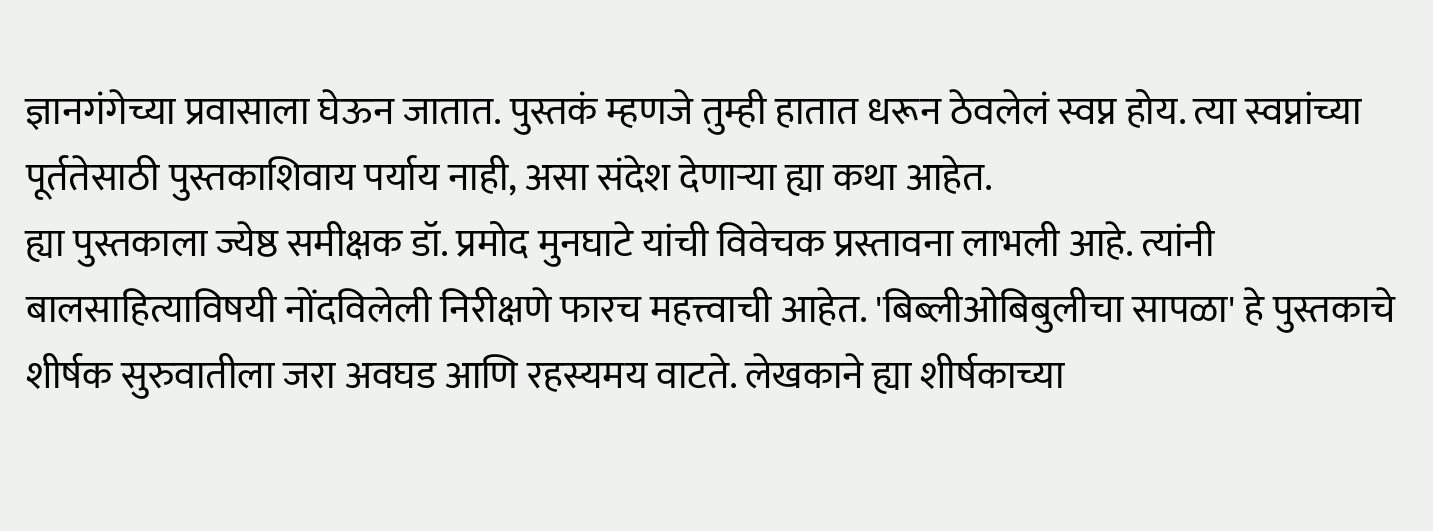ज्ञानगंगेच्या प्रवासाला घेऊन जातात. पुस्तकं म्हणजे तुम्ही हातात धरून ठेवलेलं स्वप्न होय. त्या स्वप्नांच्या पूर्ततेसाठी पुस्तकाशिवाय पर्याय नाही, असा संदेश देणाऱ्या ह्या कथा आहेत.
ह्या पुस्तकाला ज्येष्ठ समीक्षक डॉ. प्रमोद मुनघाटे यांची विवेचक प्रस्तावना लाभली आहे. त्यांनी बालसाहित्याविषयी नोंदविलेली निरीक्षणे फारच महत्त्वाची आहेत. 'बिब्लीओबिबुलीचा सापळा' हे पुस्तकाचे शीर्षक सुरुवातीला जरा अवघड आणि रहस्यमय वाटते. लेखकाने ह्या शीर्षकाच्या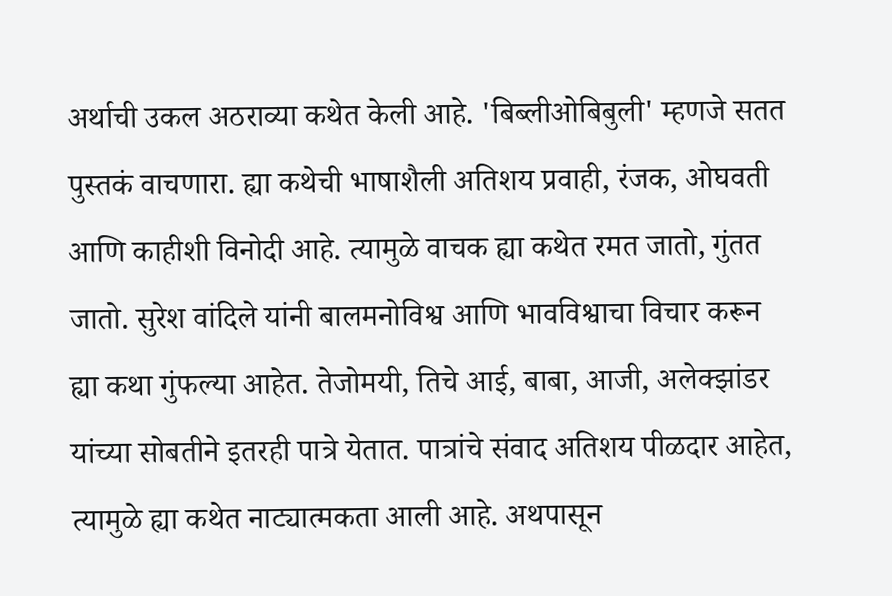अर्थाची उकल अठराव्या कथेत केली आहे. 'बिब्लीओबिबुली' म्हणजे सतत पुस्तकं वाचणारा. ह्या कथेची भाषाशैली अतिशय प्रवाही, रंजक, ओघवती आणि काहीशी विनोदी आहे. त्यामुळे वाचक ह्या कथेत रमत जातो, गुंतत जातो. सुरेश वांदिले यांनी बालमनोविश्व आणि भावविश्वाचा विचार करून ह्या कथा गुंफल्या आहेत. तेजोमयी, तिचे आई, बाबा, आजी, अलेक्झांडर यांच्या सोबतीने इतरही पात्रे येतात. पात्रांचे संवाद अतिशय पीळदार आहेत, त्यामुळे ह्या कथेत नाट्यात्मकता आली आहे. अथपासून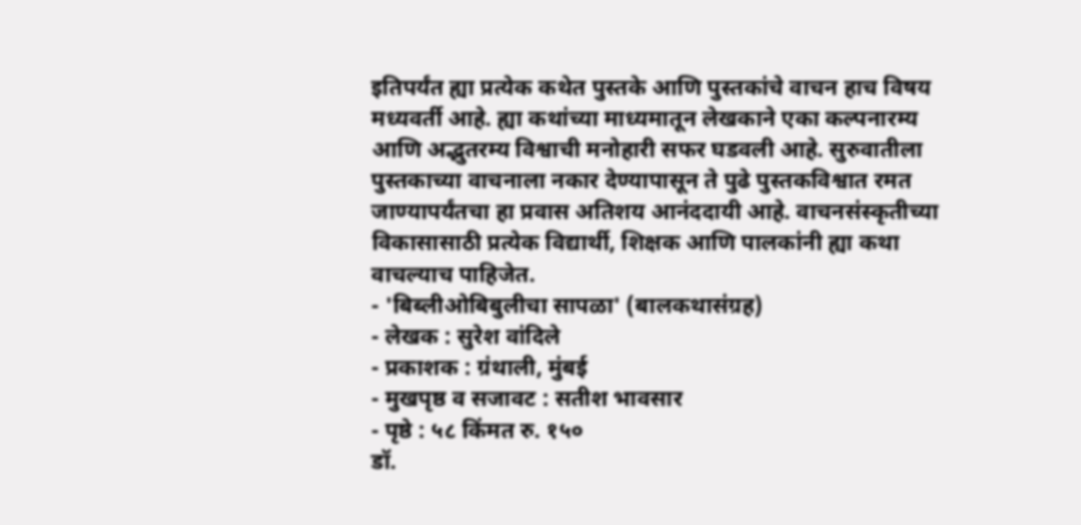इतिपर्यंत ह्या प्रत्येक कथेत पुस्तके आणि पुस्तकांचे वाचन हाच विषय मध्यवर्ती आहे. ह्या कथांच्या माध्यमातून लेखकाने एका कल्पनारम्य आणि अद्भुतरम्य विश्वाची मनोहारी सफर घडवली आहे. सुरुवातीला पुस्तकाच्या वाचनाला नकार देण्यापासून ते पुढे पुस्तकविश्वात रमत जाण्यापर्यंतचा हा प्रवास अतिशय आनंददायी आहे. वाचनसंस्कृतीच्या विकासासाठी प्रत्येक विद्यार्थी, शिक्षक आणि पालकांनी ह्या कथा वाचल्याच पाहिजेत.
- 'बिब्लीओबिबुलीचा सापळा' (बालकथासंग्रह)
- लेखक : सुरेश वांदिले
- प्रकाशक : ग्रंथाली, मुंबई
- मुखपृष्ठ व सजावट : सतीश भावसार
- पृष्ठे : ५८ किंमत रु. १५०
डॉ.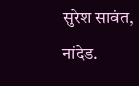सुरेश सावंत, नांदेड.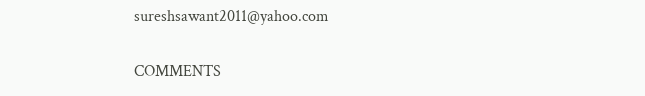sureshsawant2011@yahoo.com

COMMENTS